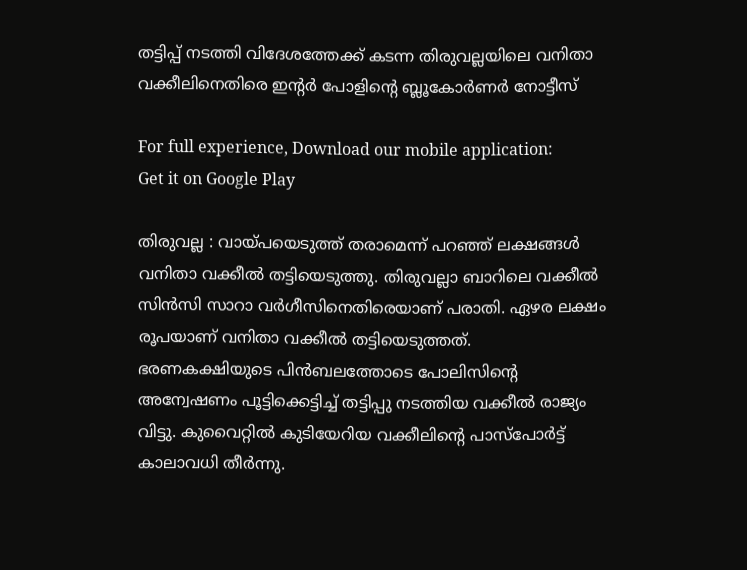തട്ടിപ്പ് നടത്തി വിദേശത്തേക്ക് കടന്ന തിരുവല്ലയിലെ വനിതാ വക്കീലിനെതിരെ ഇന്റര്‍ പോളിന്റെ ബ്ലൂകോര്‍ണര്‍ നോട്ടീസ്‌

For full experience, Download our mobile application:
Get it on Google Play

തിരുവല്ല : വായ്പയെടുത്ത് തരാമെന്ന് പറഞ്ഞ് ലക്ഷങ്ങള്‍ വനിതാ വക്കീല്‍ തട്ടിയെടുത്തു. തിരുവല്ലാ ബാറിലെ വക്കീല്‍ സിന്‍സി സാറാ വര്‍ഗീസിനെതിരെയാണ് പരാതി. ഏഴര ലക്ഷം രൂപയാണ് വനിതാ വക്കീല്‍ തട്ടിയെടുത്തത്. ഭരണകക്ഷിയുടെ പിന്‍ബലത്തോടെ പോലിസിന്റെ അന്വേഷണം പൂട്ടിക്കെട്ടിച്ച് തട്ടിപ്പു നടത്തിയ വക്കീല്‍ രാജ്യം വിട്ടു. കുവൈറ്റില്‍ കുടിയേറിയ വക്കീലിന്റെ പാസ്‌പോര്‍ട്ട് കാലാവധി തീര്‍ന്നു.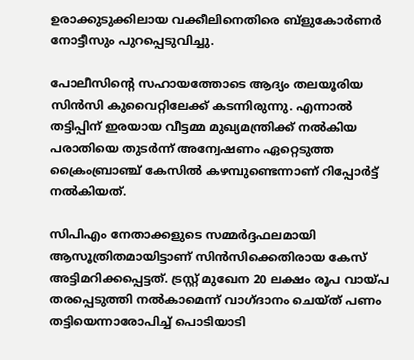ഉരാക്കുടുക്കിലായ വക്കീലിനെതിരെ ബ്‌ളുകോര്‍ണര്‍ നോട്ടീസും പുറപ്പെടുവിച്ചു.

പോലീസിന്റെ സഹായത്തോടെ ആദ്യം തലയൂരിയ സിന്‍സി കുവൈറ്റിലേക്ക് കടന്നിരുന്നു. എന്നാല്‍ തട്ടിപ്പിന് ഇരയായ വീട്ടമ്മ മുഖ്യമന്ത്രിക്ക് നല്‍കിയ പരാതിയെ തുടര്‍ന്ന് അന്വേഷണം ഏറ്റെടുത്ത ക്രൈംബ്രാഞ്ച് കേസില്‍ കഴമ്പുണ്ടെന്നാണ് റിപ്പോര്‍ട്ട് നല്‍കിയത്.

സിപിഎം നേതാക്കളുടെ സമ്മര്‍ദ്ദഫലമായി ആസൂത്രിതമായിട്ടാണ് സിന്‍സിക്കെതിരായ കേസ് അട്ടിമറിക്കപ്പെട്ടത്. ട്രസ്റ്റ് മുഖേന 20 ലക്ഷം രൂപ വായ്പ തരപ്പെടുത്തി നല്‍കാമെന്ന് വാഗ്ദാനം ചെയ്ത് പണം തട്ടിയെന്നാരോപിച്ച്‌ പൊടിയാടി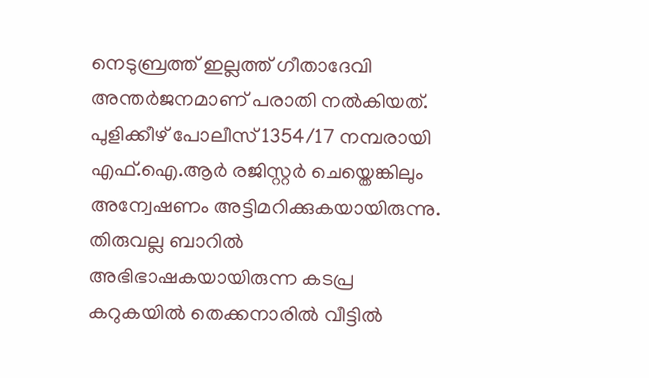നെടുബ്രത്ത് ഇല്ലത്ത് ഗീതാദേവി അന്തര്‍ജനമാണ് പരാതി നല്‍കിയത്. പുളിക്കീഴ് പോലീസ് 1354/17 നമ്പരായി എഫ്.ഐ.ആര്‍ രജിസ്റ്റര്‍ ചെയ്തെങ്കിലും അന്വേഷണം അട്ടിമറിക്കുകയായിരുന്നു. തിരുവല്ല ബാറില്‍ അഭിഭാഷകയായിരുന്ന കടപ്ര കറുകയില്‍ തെക്കനാരില്‍ വീട്ടില്‍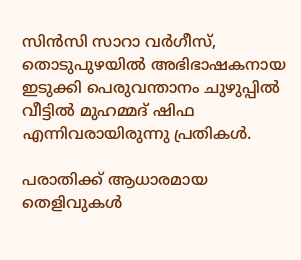സിന്‍സി സാറാ വര്‍ഗീസ്, തൊടുപുഴയില്‍ അഭിഭാഷകനായ ഇടുക്കി പെരുവന്താനം ചുഴുപ്പില്‍ വീട്ടില്‍ മുഹമ്മദ് ഷിഫ എന്നിവരായിരുന്നു പ്രതികള്‍.

പരാതിക്ക് ആധാരമായ തെളിവുകള്‍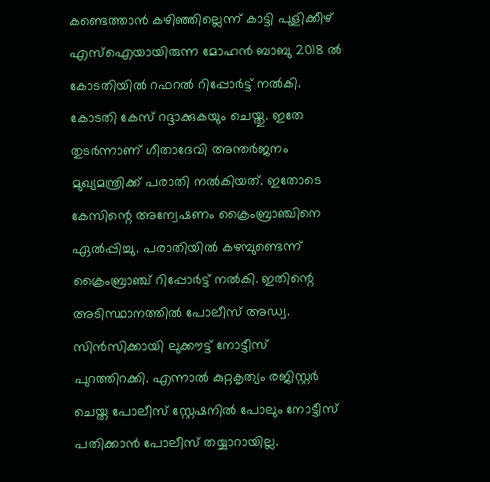കണ്ടെത്താന്‍ കഴിഞ്ഞില്ലെന്ന് കാട്ടി പുളിക്കീഴ് എസ്‌ഐയായിരുന്ന മോഹന്‍ ബാബു 2018 ല്‍ കോടതിയില്‍ റഫറല്‍ റിപ്പോര്‍ട്ട് നല്‍കി. കോടതി കേസ് റദ്ദാക്കുകയും ചെയ്തു. ഇതേ തുടര്‍ന്നാണ് ഗീതാദേവി അന്തര്‍ജനം മുഖ്യമന്ത്രിക്ക് പരാതി നല്‍കിയത്. ഇതോടെ കേസിന്റെ അന്വേഷണം ക്രൈംബ്രാഞ്ചിനെ ഏല്‍പ്പിച്ചു. പരാതിയില്‍ കഴമ്പുണ്ടെന്ന് ക്രൈംബ്രാഞ്ച് റിപ്പോര്‍ട്ട് നല്‍കി. ഇതിന്റെ അടിസ്ഥാനത്തില്‍ പോലീസ് അഡ്വ. സിന്‍സിക്കായി ലുക്കൗട്ട് നോട്ടീസ് പുറത്തിറക്കി. എന്നാല്‍ കുറ്റകൃത്യം രജിസ്റ്റര്‍ ചെയ്ത പോലീസ് സ്റ്റേഷനില്‍ പോലും നോട്ടീസ് പതിക്കാന്‍ പോലീസ് തയ്യാറായില്ല.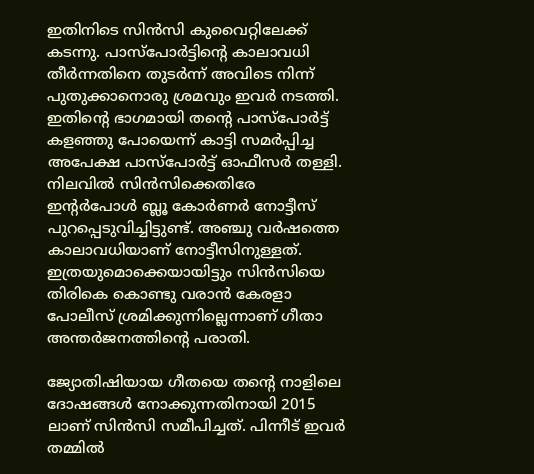ഇതിനിടെ സിന്‍സി കുവൈറ്റിലേക്ക് കടന്നു. പാസ്പോര്‍ട്ടിന്റെ കാലാവധി തീര്‍ന്നതിനെ തുടര്‍ന്ന് അവിടെ നിന്ന് പുതുക്കാനൊരു ശ്രമവും ഇവര്‍ നടത്തി. ഇതിന്റെ ഭാഗമായി തന്റെ പാസ്പോര്‍ട്ട് കളഞ്ഞു പോയെന്ന് കാട്ടി സമര്‍പ്പിച്ച അപേക്ഷ പാസ്പോര്‍ട്ട് ഓഫീസര്‍ തള്ളി. നിലവില്‍ സിന്‍സിക്കെതിരേ ഇന്റര്‍പോള്‍ ബ്ലൂ കോര്‍ണര്‍ നോട്ടീസ് പുറപ്പെടുവിച്ചിട്ടുണ്ട്. അഞ്ചു വര്‍ഷത്തെ കാലാവധിയാണ് നോട്ടീസിനുള്ളത്. ഇത്രയുമൊക്കെയായിട്ടും സിന്‍സിയെ തിരികെ കൊണ്ടു വരാന്‍ കേരളാ പോലീസ് ശ്രമിക്കുന്നില്ലെന്നാണ് ഗീതാ അന്തര്‍ജനത്തിന്റെ പരാതി.

ജ്യോതിഷിയായ ഗീതയെ തന്റെ നാളിലെ ദോഷങ്ങള്‍ നോക്കുന്നതിനായി 2015 ലാണ് സിന്‍സി സമീപിച്ചത്. പിന്നീട് ഇവര്‍ തമ്മില്‍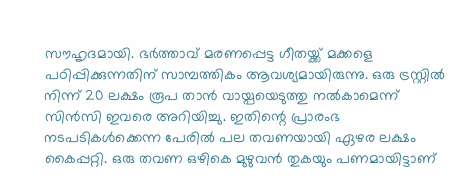സൗഹൃദമായി. ഭര്‍ത്താവ് മരണപ്പെട്ട ഗീതയ്ക്ക് മക്കളെ പഠിപ്പിക്കുന്നതിന് സാമ്പത്തികം ആവശ്യമായിരുന്നു. ഒരു ട്രസ്റ്റില്‍ നിന്ന് 20 ലക്ഷം രൂപ താന്‍ വായ്പയെടുത്തു നല്‍കാമെന്ന് സിന്‍സി ഇവരെ അറിയിച്ചു. ഇതിന്റെ പ്രാരംഭ നടപടികള്‍ക്കെന്ന പേരില്‍ പല തവണയായി ഏഴര ലക്ഷം കൈപ്പറ്റി. ഒരു തവണ ഒഴികെ മുഴുവന്‍ തുകയും പണമായിട്ടാണ്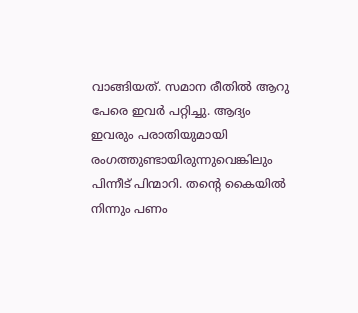വാങ്ങിയത്. സമാന രീതില്‍ ആറു പേരെ ഇവര്‍ പറ്റിച്ചു. ആദ്യം ഇവരും പരാതിയുമായി രംഗത്തുണ്ടായിരുന്നുവെങ്കിലും പിന്നീട് പിന്മാറി. തന്റെ കൈയില്‍ നിന്നും പണം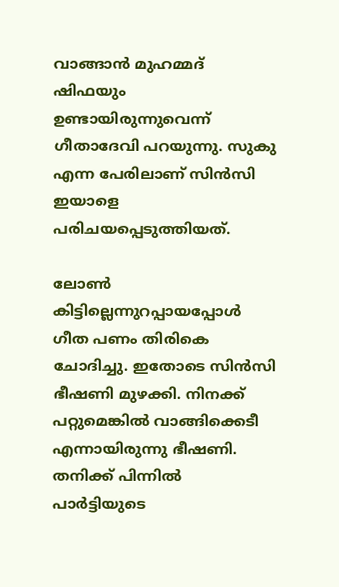വാങ്ങാന്‍ മുഹമ്മദ് ഷിഫയും ഉണ്ടായിരുന്നുവെന്ന് ഗീതാദേവി പറയുന്നു. സുകു എന്ന പേരിലാണ് സിന്‍സി ഇയാളെ പരിചയപ്പെടുത്തിയത്.

ലോണ്‍ കിട്ടില്ലെന്നുറപ്പായപ്പോള്‍ ഗീത പണം തിരികെ ചോദിച്ചു. ഇതോടെ സിന്‍സി ഭീഷണി മുഴക്കി. നിനക്ക് പറ്റുമെങ്കില്‍ വാങ്ങിക്കെടീ എന്നായിരുന്നു ഭീഷണി. തനിക്ക് പിന്നില്‍ പാര്‍ട്ടിയുടെ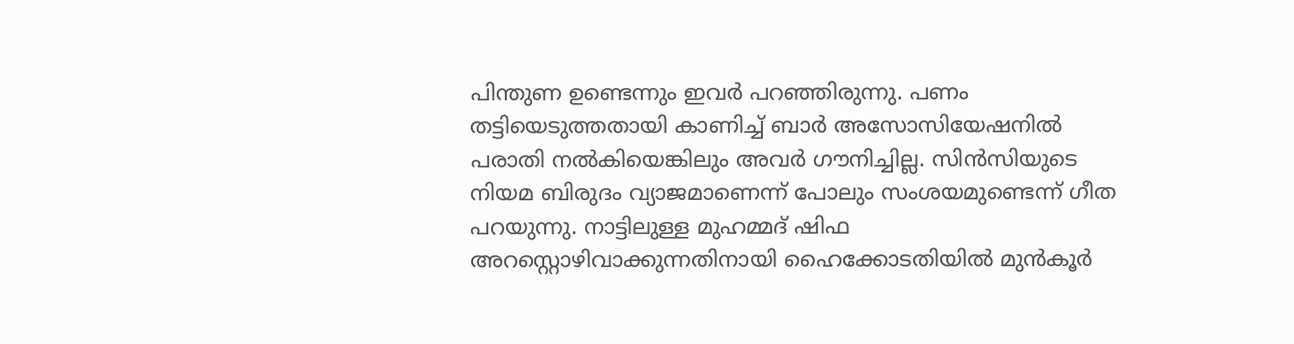പിന്തുണ ഉണ്ടെന്നും ഇവര്‍ പറഞ്ഞിരുന്നു. പണം തട്ടിയെടുത്തതായി കാണിച്ച്‌ ബാര്‍ അസോസിയേഷനില്‍ പരാതി നല്‍കിയെങ്കിലും അവര്‍ ഗൗനിച്ചില്ല. സിന്‍സിയുടെ നിയമ ബിരുദം വ്യാജമാണെന്ന് പോലും സംശയമുണ്ടെന്ന് ഗീത പറയുന്നു. നാട്ടിലുള്ള മുഹമ്മദ് ഷിഫ അറസ്റ്റൊഴിവാക്കുന്നതിനായി ഹൈക്കോടതിയില്‍ മുന്‍കൂര്‍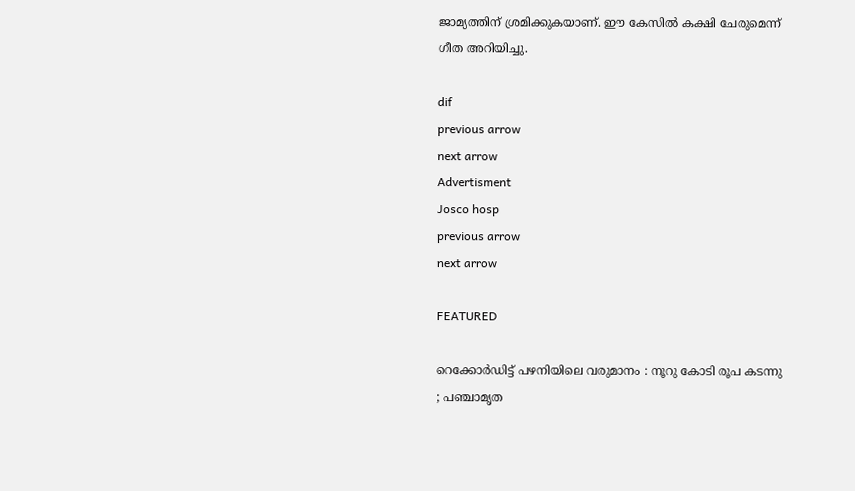ജാമ്യത്തിന് ശ്രമിക്കുകയാണ്. ഈ കേസില്‍ കക്ഷി ചേരുമെന്ന് ഗീത അറിയിച്ചു.

dif
previous arrow
next arrow
Advertisment
Josco hosp
previous arrow
next arrow

FEATURED

റെക്കോർഡിട്ട് പഴനിയിലെ വരുമാനം : നൂറു കോടി രൂപ കടന്നു ; പഞ്ചാമൃത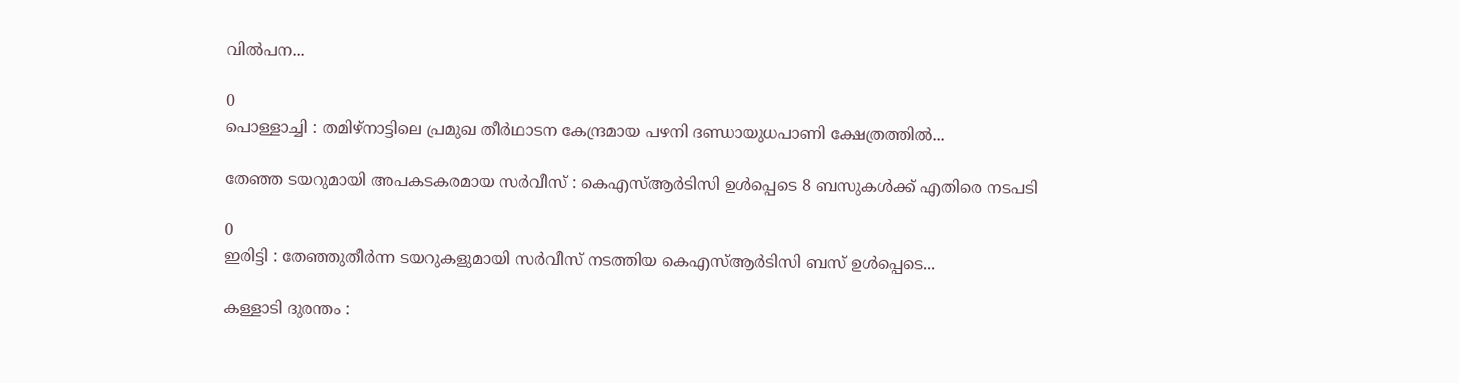വിൽപന...

0
പൊള്ളാച്ചി : തമിഴ്നാട്ടിലെ പ്രമുഖ തീർഥാടന കേന്ദ്രമായ പഴനി ദണ്ഡായുധപാണി ക്ഷേത്രത്തിൽ...

തേഞ്ഞ ടയറുമായി അപകടകരമായ സർവീസ് : കെഎസ്ആർടിസി ഉൾപ്പെടെ 8 ബസുകൾക്ക് എതിരെ നടപടി

0
ഇരിട്ടി : തേഞ്ഞുതീർന്ന ടയറുകളുമായി സർവീസ് നടത്തിയ കെഎസ്ആർടിസി ബസ് ഉൾപ്പെടെ...

കള്ളാടി ദുരന്തം :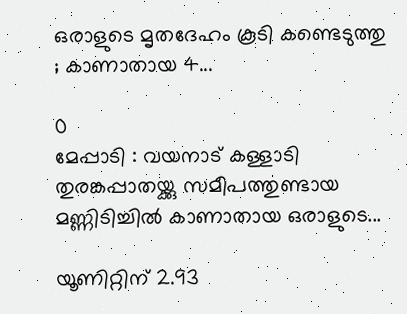ഒരാളുടെ മൃതദേഹം കൂടി കണ്ടെടുത്തു ; കാണാതായ 4...

0
മേപ്പാടി : വയനാട് കള്ളാടി തുരങ്കപ്പാതയ്ക്കു സമീപത്തുണ്ടായ മണ്ണിടിച്ചിൽ കാണാതായ ഒരാളുടെ...

യൂണിറ്റിന് 2.93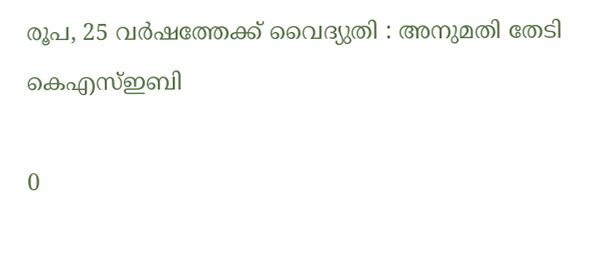രൂപ, 25 വർഷത്തേക്ക് വൈദ്യുതി : അനുമതി തേടി കെഎസ്ഇബി

0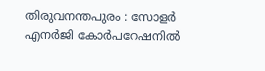തിരുവനന്തപുരം : സോളർ എനർജി കോർപറേഷനിൽ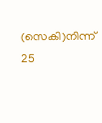(സെകി)നിന്ന് 25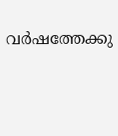വർഷത്തേക്കു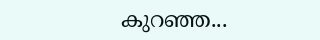കുറഞ്ഞ...